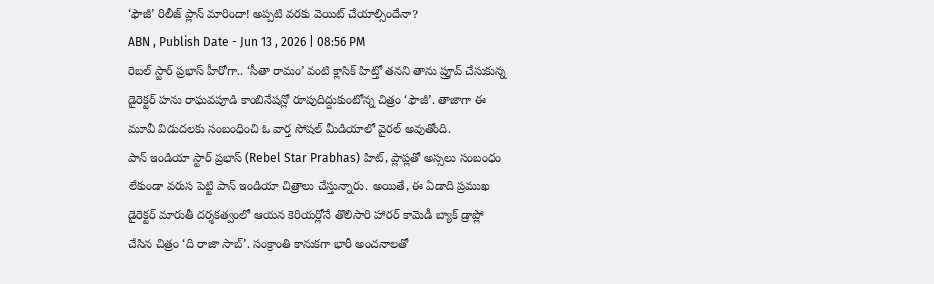‘ఫౌజీ’ రిలీజ్ ప్లాన్ మారిందా! అప్పటి వరకు వెయిట్ చేయాల్సిందేనా?
ABN , Publish Date - Jun 13 , 2026 | 08:56 PM
రెబల్ స్టార్ ప్రభాస్ హీరోగా.. ‘సీతా రామం’ వంటి క్లాసిక్ హిట్తో తనని తాను ప్రూవ్ చేసుకున్న డైరెక్టర్ హను రాఘవపూడి కాంబినేషన్లో రూపుదిద్దుకుంటోన్న చిత్రం ‘ఫౌజీ’. తాజాగా ఈ మూవీ విడుదలకు సంబంధించి ఓ వార్త సోషల్ మీడియాలో వైరల్ అవుతోంది.
పాన్ ఇండియా స్టార్ ప్రభాస్ (Rebel Star Prabhas) హిట్, ప్లాప్లతో అస్సలు సంబంధం లేకుండా వరుస పెట్టి పాన్ ఇండియా చిత్రాలు చేస్తున్నారు. అయితే, ఈ ఏడాది ప్రముఖ డైరెక్టర్ మారుతీ దర్శకత్వంలో ఆయన కెరియర్లోనే తొలిసారి హారర్ కామెడీ బ్యాక్ డ్రాప్లో చేసిన చిత్రం ‘ది రాజా సాబ్’. సంక్రాంతి కానుకగా భారీ అంచనాలతో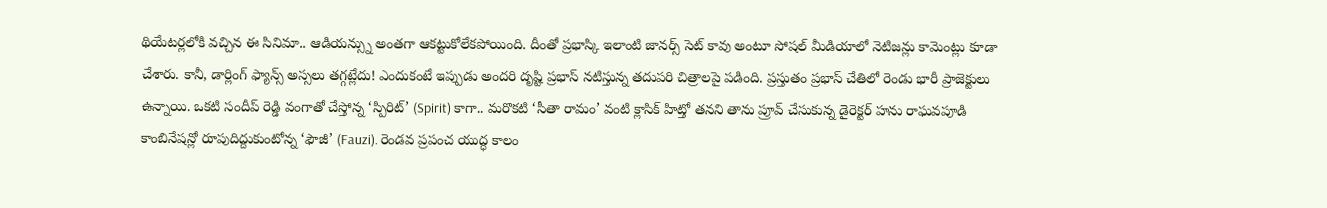థియేటర్లలోకి వచ్చిన ఈ సినిమా.. ఆడియన్స్ను అంతగా ఆకట్టుకోలేకపోయింది. దీంతో ప్రభాస్కి ఇలాంటి జానర్స్ సెట్ కావు అంటూ సోషల్ మీడియాలో నెటిజన్లు కామెంట్లు కూడా చేశారు. కానీ, డార్లింగ్ ఫ్యాన్స్ అస్సలు తగ్గట్లేదు! ఎందుకంటే ఇప్పుడు అందరి దృష్టి ప్రభాస్ నటిస్తున్న తదుపరి చిత్రాలపై పడింది. ప్రస్తుతం ప్రభాస్ చేతిలో రెండు భారీ ప్రాజెక్టులు ఉన్నాయి. ఒకటి సందీప్ రెడ్డి వంగాతో చేస్తోన్న ‘స్పిరిట్’ (Spirit) కాగా.. మరొకటి ‘సీతా రామం’ వంటి క్లాసిక్ హిట్తో తనని తాను ప్రూవ్ చేసుకున్న డైరెక్టర్ హను రాఘవపూడి కాంబినేషన్లో రూపుదిద్దుకుంటోన్న ‘ఫౌజీ’ (Fauzi). రెండవ ప్రపంచ యుద్ధ కాలం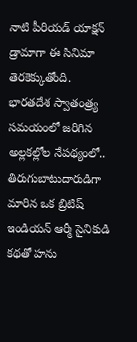నాటి పీరియడ్ యాక్షన్ డ్రామాగా ఈ సినిమా తెరకెక్కుతోంది. భారతదేశ స్వాతంత్ర్య సమయంలో జరిగిన అల్లకల్లోల నేపథ్యంలో.. తిరుగుబాటుదారుడిగా మారిన ఒక బ్రిటిష్ ఇండియన్ ఆర్మీ సైనికుడి కథతో హను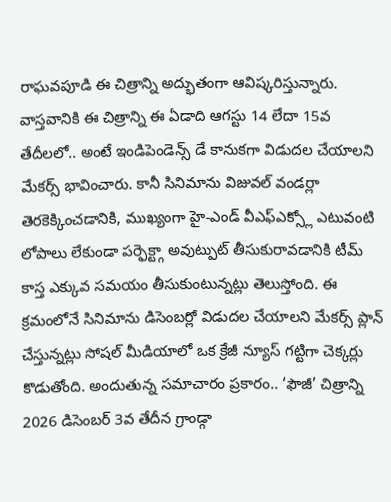రాఘవపూడి ఈ చిత్రాన్ని అద్భుతంగా ఆవిష్కరిస్తున్నారు.
వాస్తవానికి ఈ చిత్రాన్ని ఈ ఏడాది ఆగస్టు 14 లేదా 15వ తేదీలలో.. అంటే ఇండిపెండెన్స్ డే కానుకగా విడుదల చేయాలని మేకర్స్ భావించారు. కానీ సినిమాను విజువల్ వండర్లా తెరకెక్కించడానికి, ముఖ్యంగా హై-ఎండ్ వీఎఫ్ఎక్స్లో ఎటువంటి లోపాలు లేకుండా పర్ఫెక్ట్గా అవుట్పుట్ తీసుకురావడానికి టీమ్ కాస్త ఎక్కువ సమయం తీసుకుంటున్నట్లు తెలుస్తోంది. ఈ క్రమంలోనే సినిమాను డిసెంబర్లో విడుదల చేయాలని మేకర్స్ ప్లాన్ చేస్తున్నట్లు సోషల్ మీడియాలో ఒక క్రేజీ న్యూస్ గట్టిగా చెక్కర్లు కొడుతోంది. అందుతున్న సమాచారం ప్రకారం.. ‘ఫౌజీ’ చిత్రాన్ని 2026 డిసెంబర్ 3వ తేదీన గ్రాండ్గా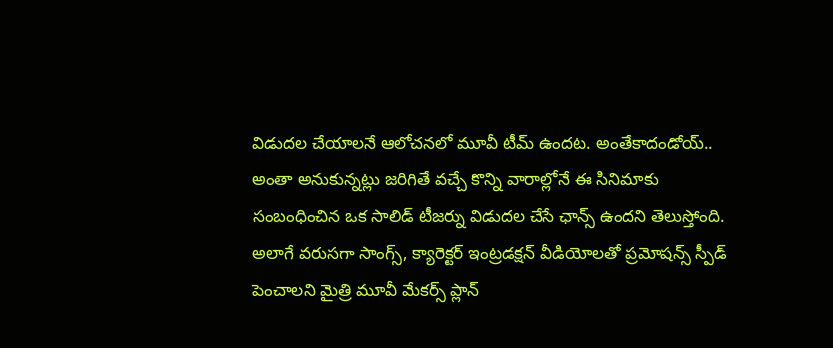విడుదల చేయాలనే ఆలోచనలో మూవీ టీమ్ ఉందట. అంతేకాదండోయ్.. అంతా అనుకున్నట్లు జరిగితే వచ్చే కొన్ని వారాల్లోనే ఈ సినిమాకు సంబంధించిన ఒక సాలిడ్ టీజర్ను విడుదల చేసే ఛాన్స్ ఉందని తెలుస్తోంది. అలాగే వరుసగా సాంగ్స్, క్యారెక్టర్ ఇంట్రడక్షన్ వీడియోలతో ప్రమోషన్స్ స్పీడ్ పెంచాలని మైత్రి మూవీ మేకర్స్ ప్లాన్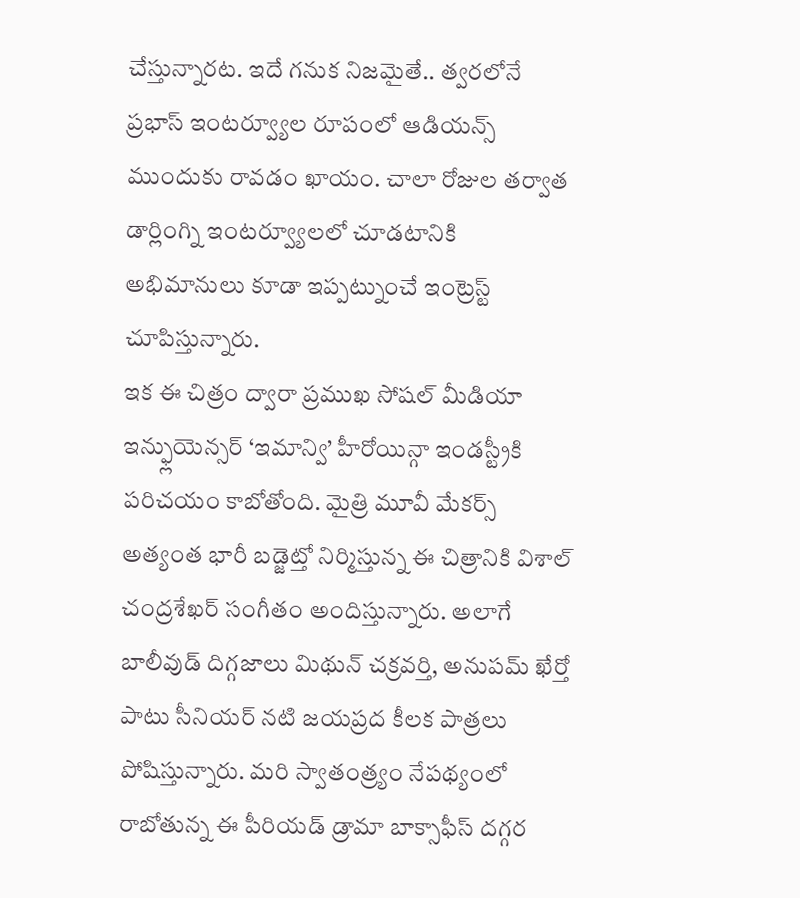చేస్తున్నారట. ఇదే గనుక నిజమైతే.. త్వరలోనే ప్రభాస్ ఇంటర్వ్యూల రూపంలో ఆడియన్స్ ముందుకు రావడం ఖాయం. చాలా రోజుల తర్వాత డార్లింగ్ని ఇంటర్వ్యూలలో చూడటానికి అభిమానులు కూడా ఇప్పట్నుంచే ఇంట్రెస్ట్ చూపిస్తున్నారు.
ఇక ఈ చిత్రం ద్వారా ప్రముఖ సోషల్ మీడియా ఇన్ఫ్లుయెన్సర్ ‘ఇమాన్వి’ హీరోయిన్గా ఇండస్ట్రీకి పరిచయం కాబోతోంది. మైత్రి మూవీ మేకర్స్ అత్యంత భారీ బడ్జెట్తో నిర్మిస్తున్న ఈ చిత్రానికి విశాల్ చంద్రశేఖర్ సంగీతం అందిస్తున్నారు. అలాగే బాలీవుడ్ దిగ్గజాలు మిథున్ చక్రవర్తి, అనుపమ్ ఖేర్తో పాటు సీనియర్ నటి జయప్రద కీలక పాత్రలు పోషిస్తున్నారు. మరి స్వాతంత్ర్యం నేపథ్యంలో రాబోతున్న ఈ పీరియడ్ డ్రామా బాక్సాఫీస్ దగ్గర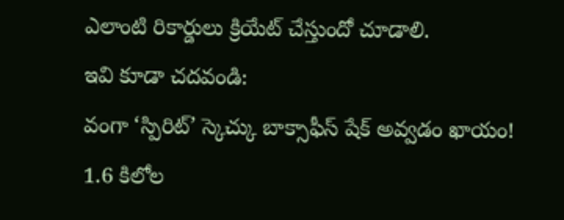ఎలాంటి రికార్డులు క్రియేట్ చేస్తుందో చూడాలి.
ఇవి కూడా చదవండి:
వంగా ‘స్పిరిట్’ స్కెచ్కు బాక్సాఫీస్ షేక్ అవ్వడం ఖాయం!
1.6 కిలోల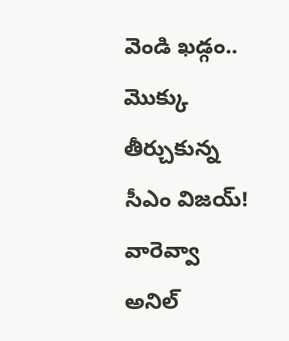వెండి ఖడ్గం.. మొక్కు తీర్చుకున్న సీఎం విజయ్!
వారెవ్వా అనిల్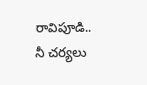రావిపూడి.. నీ చర్యలు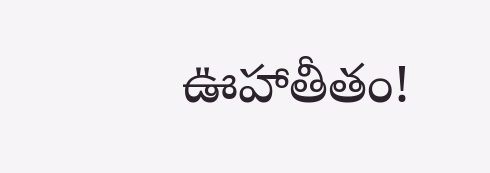ఊహాతీతం!